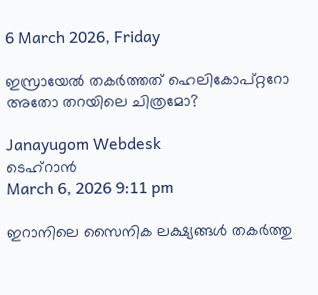6 March 2026, Friday

ഇസ്രായേല്‍ തകർത്തത് ഹെലികോപ്റ്ററോ അതോ തറയിലെ ചിത്രമോ?

Janayugom Webdesk
ടെഹ്‌റാൻ
March 6, 2026 9:11 pm

ഇറാനിലെ സൈനിക ലക്ഷ്യങ്ങൾ തകർത്തു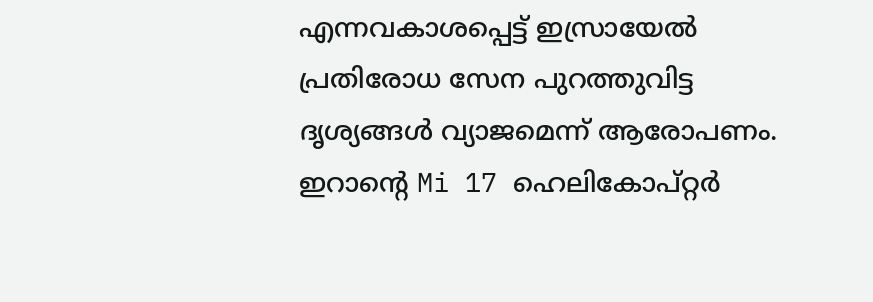എന്നവകാശപ്പെട്ട് ഇസ്രായേൽ പ്രതിരോധ സേന പുറത്തുവിട്ട ദൃശ്യങ്ങള്‍ വ്യാജമെന്ന് ആരോപണം. ഇറാന്റെ Mi 17 ഹെലികോപ്റ്റർ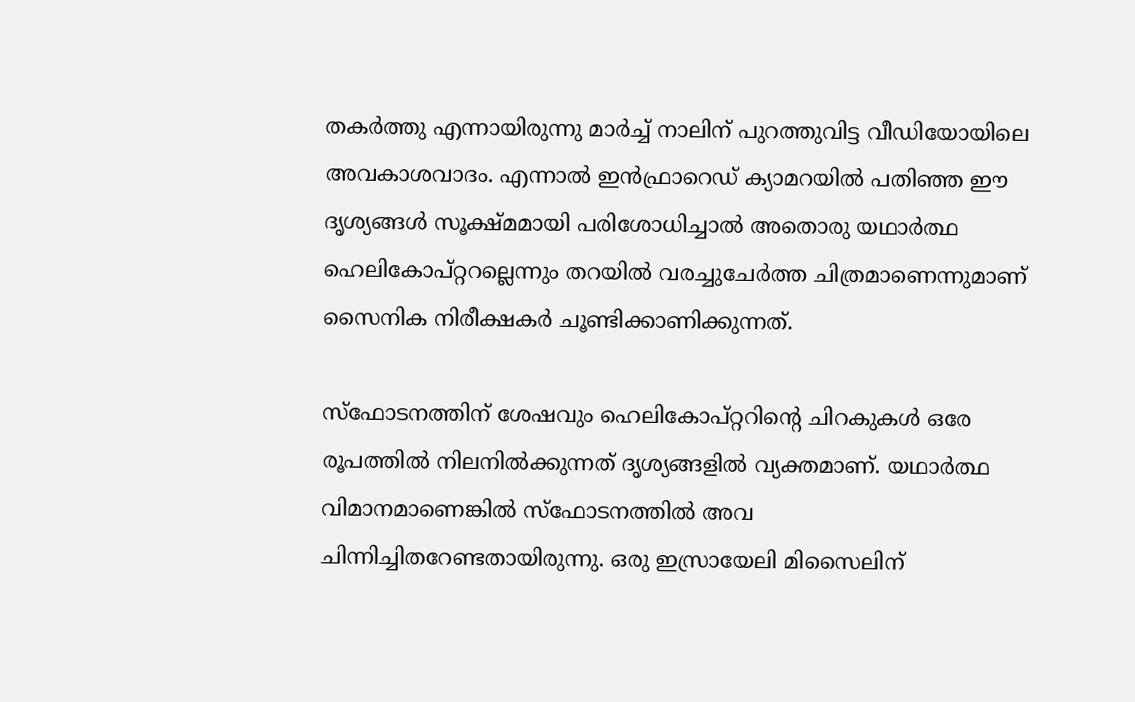തകർത്തു എന്നായിരുന്നു മാര്‍ച്ച് നാലിന് പുറത്തുവിട്ട വീഡിയോയിലെ അവകാശവാദം. എന്നാൽ ഇൻഫ്രാറെഡ് ക്യാമറയിൽ പതിഞ്ഞ ഈ ദൃശ്യങ്ങൾ സൂക്ഷ്മമായി പരിശോധിച്ചാൽ അതൊരു യഥാർത്ഥ ഹെലികോപ്റ്ററല്ലെന്നും തറയിൽ വരച്ചുചേർത്ത ചിത്രമാണെന്നുമാണ് സൈനിക നിരീക്ഷകർ ചൂണ്ടിക്കാണിക്കുന്നത്.

സ്ഫോടനത്തിന് ശേഷവും ഹെലികോപ്റ്ററിന്റെ ചിറകുകൾ ഒരേ രൂപത്തിൽ നിലനിൽക്കുന്നത് ദൃശ്യങ്ങളിൽ വ്യക്തമാണ്. യഥാർത്ഥ വിമാനമാണെങ്കിൽ സ്ഫോടനത്തിൽ അവ ചിന്നിച്ചിതറേണ്ടതായിരുന്നു. ഒരു ഇസ്രായേലി മിസൈലിന്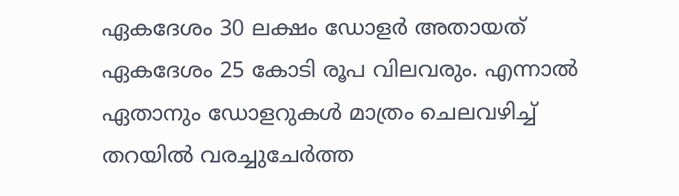ഏകദേശം 30 ലക്ഷം ഡോളർ അതായത് ഏകദേശം 25 കോടി രൂപ വിലവരും. എന്നാൽ ഏതാനും ഡോളറുകൾ മാത്രം ചെലവഴിച്ച് തറയിൽ വരച്ചുചേർത്ത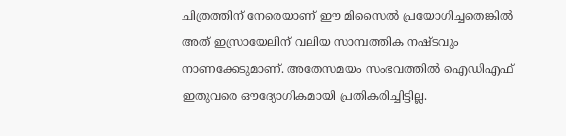ചിത്രത്തിന് നേരെയാണ് ഈ മിസൈൽ പ്രയോഗിച്ചതെങ്കിൽ അത് ഇസ്രായേലിന് വലിയ സാമ്പത്തിക നഷ്ടവും നാണക്കേടുമാണ്. അതേസമയം സംഭവത്തില്‍ ഐഡിഎഫ് ഇതുവരെ ഔദ്യോഗികമായി പ്രതികരിച്ചിട്ടില്ല.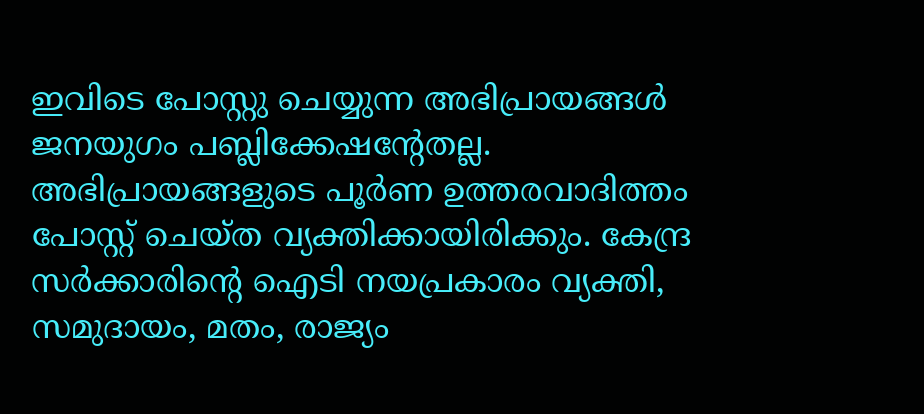ഇവിടെ പോസ്റ്റു ചെയ്യുന്ന അഭിപ്രായങ്ങള്‍ ജനയുഗം പബ്ലിക്കേഷന്റേതല്ല. അഭിപ്രായങ്ങളുടെ പൂര്‍ണ ഉത്തരവാദിത്തം പോസ്റ്റ് ചെയ്ത വ്യക്തിക്കായിരിക്കും. കേന്ദ്ര സര്‍ക്കാരിന്റെ ഐടി നയപ്രകാരം വ്യക്തി, സമുദായം, മതം, രാജ്യം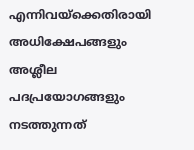എന്നിവയ്‌ക്കെതിരായി അധിക്ഷേപങ്ങളും അശ്ലീല പദപ്രയോഗങ്ങളും നടത്തുന്നത്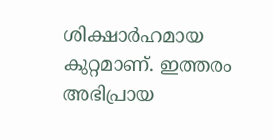ശിക്ഷാര്‍ഹമായ കുറ്റമാണ്. ഇത്തരം അഭിപ്രായ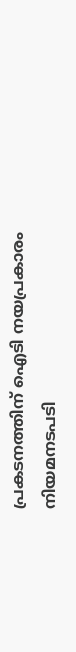പ്രകടനത്തിന് ഐടി നയപ്രകാരം നിയമനടപടി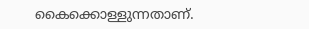കൈക്കൊള്ളുന്നതാണ്.